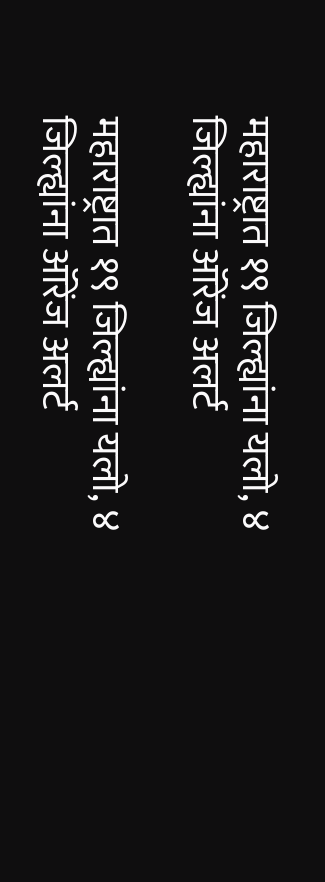महाराष्ट्रात १९ जिल्ह्यांना यलो, ४ जिल्ह्यांना ऑरेंज अलर्ट

महाराष्ट्रात १९ जिल्ह्यांना यलो, ४ जिल्ह्यांना ऑरेंज अलर्ट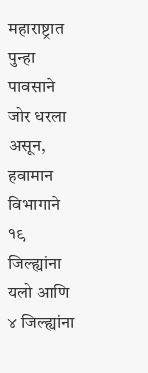महाराष्ट्रात पुन्हा पावसाने जोर धरला असून, हवामान विभागाने १९ जिल्ह्यांना यलो आणि ४ जिल्ह्यांना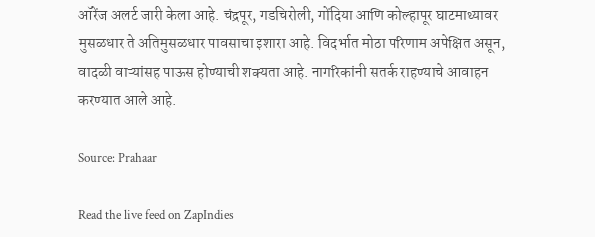ऑरेंज अलर्ट जारी केला आहे. चंद्रपूर, गडचिरोली, गोंदिया आणि कोल्हापूर घाटमाथ्यावर मुसळधार ते अतिमुसळधार पावसाचा इशारा आहे. विदर्भात मोठा परिणाम अपेक्षित असून, वादळी वाऱ्यांसह पाऊस होण्याची शक्यता आहे. नागरिकांनी सतर्क राहण्याचे आवाहन करण्यात आले आहे.

Source: Prahaar

Read the live feed on ZapIndies